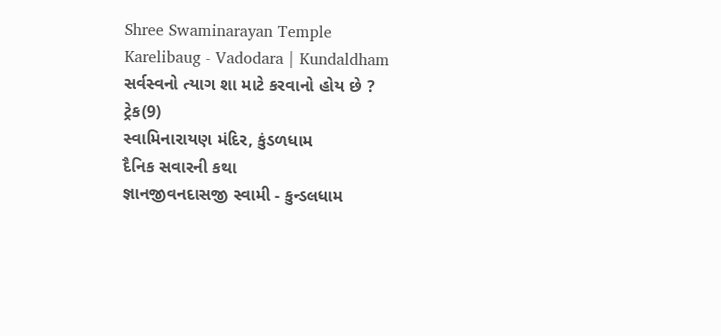Shree Swaminarayan Temple
Karelibaug - Vadodara | Kundaldham
સર્વસ્વનો ત્યાગ શા માટે કરવાનો હોય છે ?
ટ્રેક(9)
સ્વામિનારાયણ મંદિર, કુંડળધામ
દૈનિક સવારની કથા
જ્ઞાનજીવનદાસજી સ્વામી - કુન્ડલધામ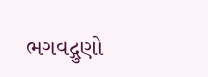ભગવદ્ગુણો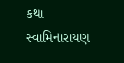કથા
સ્વામિનારાયણ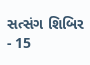સત્સંગ શિબિર - 15